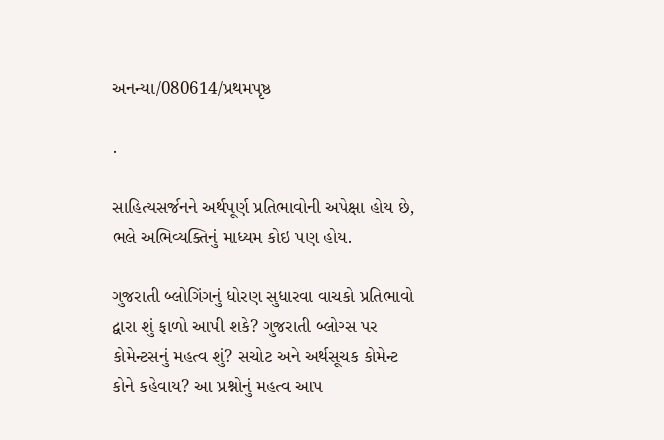અનન્યા/080614/પ્રથમપૃષ્ઠ

.

સાહિત્યસર્જનને અર્થપૂર્ણ પ્રતિભાવોની અપેક્ષા હોય છે, ભલે અભિવ્યક્તિનું માધ્યમ કોઇ પણ હોય.

ગુજરાતી બ્લોગિંગનું ધોરણ સુધારવા વાચકો પ્રતિભાવો દ્વારા શું ફાળો આપી શકે? ગુજરાતી બ્લોગ્સ પર કોમેન્ટસનું મહત્વ શું? સચોટ અને અર્થસૂચક કોમેન્ટ કોને કહેવાય? આ પ્રશ્નોનું મહત્વ આપ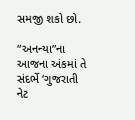સમજી શકો છો.

“અનન્યા”ના આજના અંકમાં તે સંદર્ભે ‘ગુજરાતી નેટ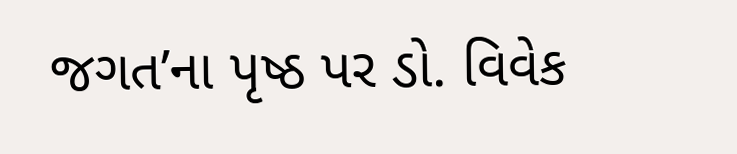જગત’ના પૃષ્ઠ પર ડો. વિવેક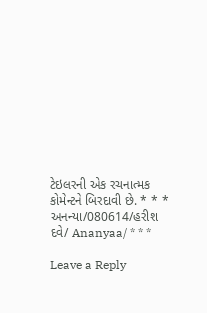ટેઇલરની એક રચનાત્મક કોમેન્ટને બિરદાવી છે. * * * અનન્યા/080614/હરીશ દવે/ Ananyaa/ * * *

Leave a Reply